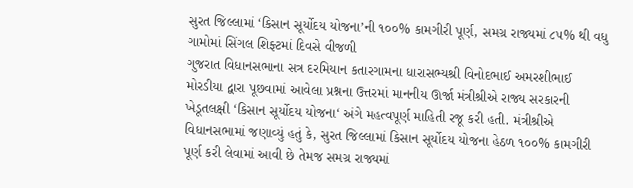સુરત જિલ્લામાં ‘કિસાન સૂર્યોદય યોજના’ની ૧૦૦% કામગીરી પૂર્ણ, સમગ્ર રાજ્યમાં ૮૫% થી વધુ ગામોમાં સિંગલ શિફ્ટમાં દિવસે વીજળી
ગુજરાત વિધાનસભાના સત્ર દરમિયાન કતારગામના ધારાસભ્યશ્રી વિનોદભાઈ અમરશીભાઈ મોરડીયા દ્વારા પૂછવામાં આવેલા પ્રશ્નના ઉત્તરમાં માનનીય ઊર્જા મંત્રીશ્રીએ રાજ્ય સરકારની ખેડૂતલક્ષી ‘કિસાન સૂર્યોદય યોજના‘ અંગે મહત્વપૂર્ણ માહિતી રજૂ કરી હતી. મંત્રીશ્રીએ વિધાનસભામાં જણાવ્યું હતું કે, સુરત જિલ્લામાં કિસાન સૂર્યોદય યોજના હેઠળ ૧૦૦% કામગીરી પૂર્ણ કરી લેવામાં આવી છે તેમજ સમગ્ર રાજ્યમાં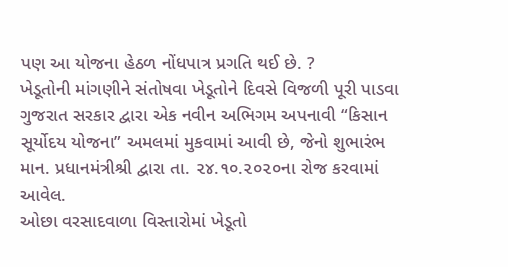પણ આ યોજના હેઠળ નોંધપાત્ર પ્રગતિ થઈ છે. ?
ખેડૂતોની માંગણીને સંતોષવા ખેડૂતોને દિવસે વિજળી પૂરી પાડવા ગુજરાત સરકાર દ્વારા એક નવીન અભિગમ અપનાવી “કિસાન સૂર્યોદય યોજના” અમલમાં મુકવામાં આવી છે, જેનો શુભારંભ માન. પ્રધાનમંત્રીશ્રી દ્વારા તા. ૨૪.૧૦.૨૦૨૦ના રોજ કરવામાં આવેલ.
ઓછા વરસાદવાળા વિસ્તારોમાં ખેડૂતો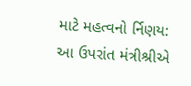માટે મહત્વનો ર્નિણય:
આ ઉપરાંત મંત્રીશ્રીએ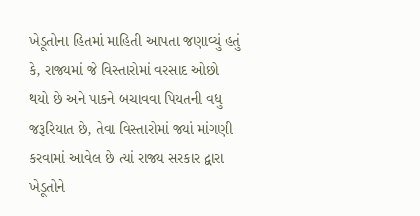ખેડૂતોના હિતમાં માહિતી આપતા જણાવ્યું હતું કે, રાજ્યમાં જે વિસ્તારોમાં વરસાદ ઓછો થયો છે અને પાકને બચાવવા પિયતની વધુ જરૂરિયાત છે, તેવા વિસ્તારોમાં જ્યાં માંગણી કરવામાં આવેલ છે ત્યાં રાજ્ય સરકાર દ્વારા ખેડૂતોને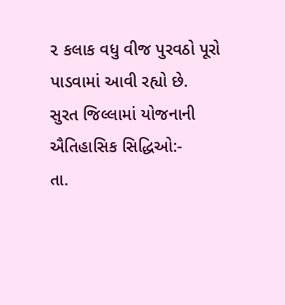૨ કલાક વધુ વીજ પુરવઠો પૂરો પાડવામાં આવી રહ્યો છે.
સુરત જિલ્લામાં યોજનાની ઐતિહાસિક સિદ્ધિઓ:-
તા.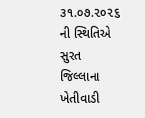૩૧.૦૭.૨૦૨૬ ની સ્થિતિએ સુરત જિલ્લાના ખેતીવાડી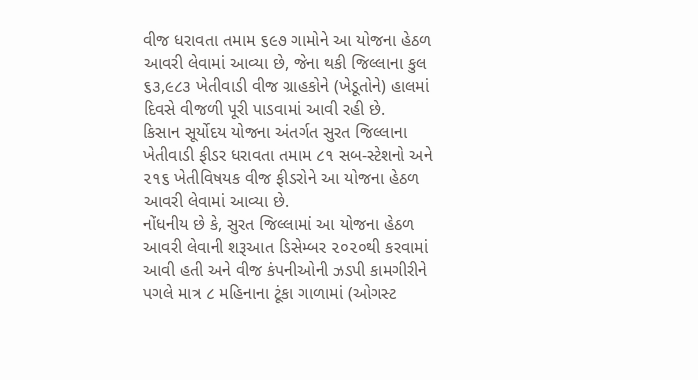વીજ ધરાવતા તમામ ૬૯૭ ગામોને આ યોજના હેઠળ આવરી લેવામાં આવ્યા છે, જેના થકી જિલ્લાના કુલ ૬૩,૯૮૩ ખેતીવાડી વીજ ગ્રાહકોને (ખેડૂતોને) હાલમાં દિવસે વીજળી પૂરી પાડવામાં આવી રહી છે.
કિસાન સૂર્યોદય યોજના અંતર્ગત સુરત જિલ્લાના ખેતીવાડી ફીડર ધરાવતા તમામ ૮૧ સબ-સ્ટેશનો અને ૨૧૬ ખેતીવિષયક વીજ ફીડરોને આ યોજના હેઠળ આવરી લેવામાં આવ્યા છે.
નોંધનીય છે કે, સુરત જિલ્લામાં આ યોજના હેઠળ આવરી લેવાની શરૂઆત ડિસેમ્બર ૨૦૨૦થી કરવામાં આવી હતી અને વીજ કંપનીઓની ઝડપી કામગીરીને પગલે માત્ર ૮ મહિનાના ટૂંકા ગાળામાં (ઓગસ્ટ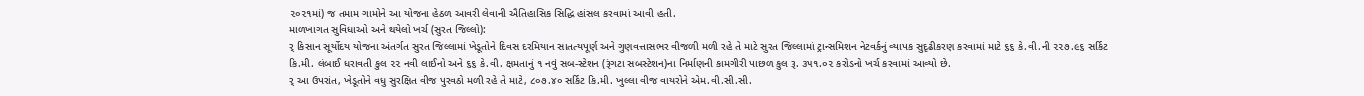૨૦૨૧માં) જ તમામ ગામોને આ યોજના હેઠળ આવરી લેવાની ઐતિહાસિક સિદ્ધિ હાંસલ કરવામાં આવી હતી.
માળખાગત સુવિધાઓ અને થયેલો ખર્ચ (સુરત જિલ્લો):
ર્ કિસાન સૂર્યોદય યોજના અંતર્ગત સુરત જિલ્લામાં ખેડૂતોને દિવસ દરમિયાન સાતત્યપૂર્ણ અને ગુણવત્તાસભર વીજળી મળી રહે તે માટે સુરત જિલ્લામાં ટ્રાન્સમિશન નેટવર્કનું વ્યાપક સુદૃઢીકરણ કરવામાં માટે ૬૬ કે.વી.ની ૨૨૭.૯૬ સર્કિટ કિ.મી. લંબાઈ ધરાવતી કુલ ૨૨ નવી લાઈનો અને ૬૬ કે.વી. ક્ષમતાનું ૧ નવું સબ-સ્ટેશન (રૂંગટા સબસ્ટેશન)ના નિર્માણની કામગીરી પાછળ કુલ રૂ. ૩૫૧.૦૨ કરોડનો ખર્ચ કરવામાં આવ્યો છે.
ર્ આ ઉપરાંત, ખેડૂતોને વધુ સુરક્ષિત વીજ પુરવઠો મળી રહે તે માટે, ૮૦૭.૪૦ સર્કિટ કિ.મી. ખુલ્લા વીજ વાયરોને એમ.વી.સી.સી.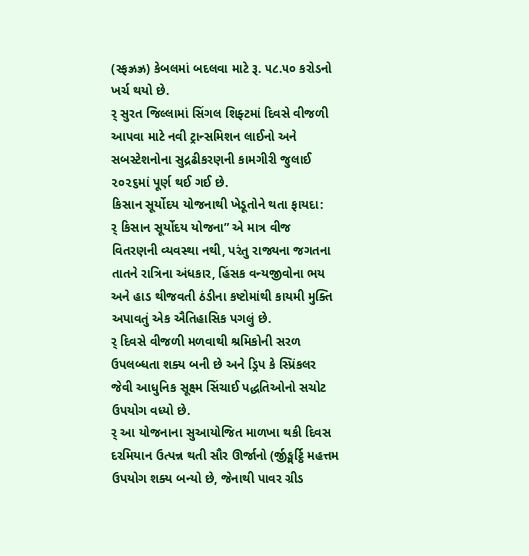(સ્ફઝ્રઝ્ર) કેબલમાં બદલવા માટે રૂ. ૫૮.૫૦ કરોડનો ખર્ચ થયો છે.
ર્ સુરત જિલ્લામાં સિંગલ શિફ્ટમાં દિવસે વીજળી આપવા માટે નવી ટ્રાન્સમિશન લાઈનો અને સબસ્ટેશનોના સુદ્રઢીકરણની કામગીરી જુલાઈ ૨૦૨૬માં પૂર્ણ થઈ ગઈ છે.
કિસાન સૂર્યોદય યોજનાથી ખેડૂતોને થતા ફાયદા:
ર્ કિસાન સૂર્યોદય યોજના” એ માત્ર વીજ વિતરણની વ્યવસ્થા નથી, પરંતુ રાજ્યના જગતના તાતને રાત્રિના અંધકાર, હિંસક વન્યજીવોના ભય અને હાડ થીજવતી ઠંડીના કષ્ટોમાંથી કાયમી મુક્તિ અપાવતું એક ઐતિહાસિક પગલું છે.
ર્ દિવસે વીજળી મળવાથી શ્રમિકોની સરળ ઉપલબ્ધતા શક્ય બની છે અને ડ્રિપ કે સ્પ્રિંકલર જેવી આધુનિક સૂક્ષ્મ સિંચાઈ પદ્ધતિઓનો સચોટ ઉપયોગ વધ્યો છે.
ર્ આ યોજનાના સુઆયોજિત માળખા થકી દિવસ દરમિયાન ઉત્પન્ન થતી સૌર ઊર્જાનો (ર્જીઙ્મર્ટ્ઠિ મહત્તમ ઉપયોગ શક્ય બન્યો છે, જેનાથી પાવર ગ્રીડ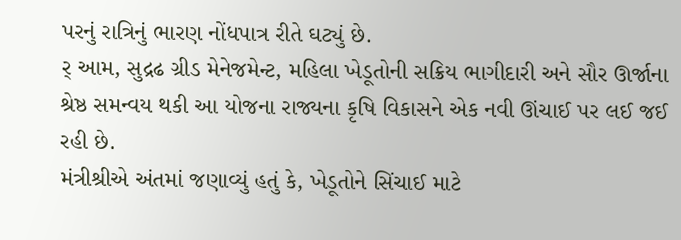પરનું રાત્રિનું ભારણ નોંધપાત્ર રીતે ઘટ્યું છે.
ર્ આમ, સુદ્રઢ ગ્રીડ મેનેજમેન્ટ, મહિલા ખેડૂતોની સક્રિય ભાગીદારી અને સૌર ઊર્જાના શ્રેષ્ઠ સમન્વય થકી આ યોજના રાજ્યના કૃષિ વિકાસને એક નવી ઊંચાઈ પર લઈ જઈ રહી છે.
મંત્રીશ્રીએ અંતમાં જણાવ્યું હતું કે, ખેડૂતોને સિંચાઈ માટે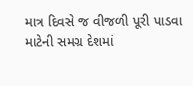માત્ર દિવસે જ વીજળી પૂરી પાડવા માટેની સમગ્ર દેશમાં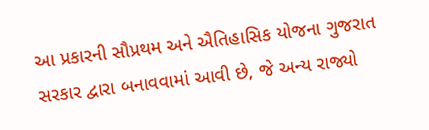આ પ્રકારની સૌપ્રથમ અને ઐતિહાસિક યોજના ગુજરાત સરકાર દ્વારા બનાવવામાં આવી છે, જે અન્ય રાજ્યો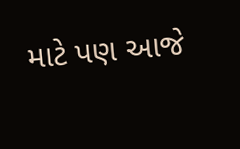માટે પણ આજે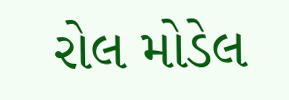રોલ મોડેલ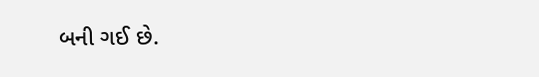બની ગઈ છે.